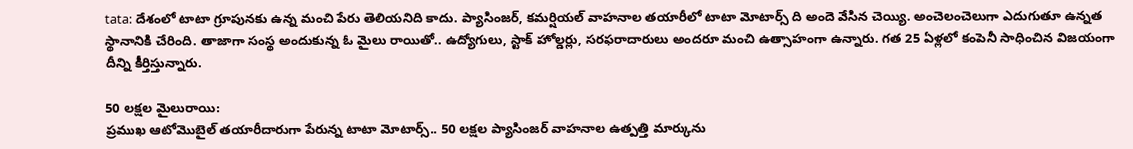tata: దేశంలో టాటా గ్రూపునకు ఉన్న మంచి పేరు తెలియనిది కాదు. ప్యాసింజర్, కమర్షియల్ వాహనాల తయారీలో టాటా మోటార్స్ ది అందె వేసిన చెయ్యి. అంచెలంచెలుగా ఎదుగుతూ ఉన్నత స్థానానికి చేరింది. తాజాగా సంస్థ అందుకున్న ఓ మైలు రాయితో.. ఉద్యోగులు, స్టాక్ హోల్డర్లు, సరఫరాదారులు అందరూ మంచి ఉత్సాహంగా ఉన్నారు. గత 25 ఏళ్లలో కంపెనీ సాధించిన విజయంగా దీన్ని కీర్తిస్తున్నారు.

50 లక్షల మైలురాయి:
ప్రముఖ ఆటోమొబైల్ తయారీదారుగా పేరున్న టాటా మోటార్స్.. 50 లక్షల ప్యాసింజర్ వాహనాల ఉత్పత్తి మార్కును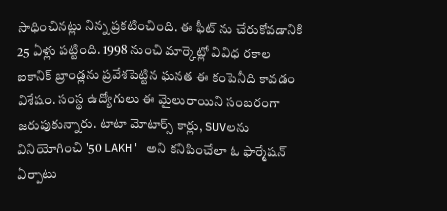సాధించినట్లు నిన్న ప్రకటించింది. ఈ ఫీట్ ను చేరుకోవడానికి 25 ఏళ్లు పట్టింది. 1998 నుంచి మార్కెట్లో వివిధ రకాల ఐకానిక్ బ్రాండ్లను ప్రవేశపెట్టిన ఘనత ఈ కంపెనీది కావడం విశేషం. సంస్థ ఉద్యోగులు ఈ మైలురాయిని సంబరంగా జరుపుకున్నారు. టాటా మోటార్స్ కార్లు, SUVలను వినియోగించి '50 LAKH' అని కనిపించేలా ఓ ఫార్మేషన్ ఏర్పాటు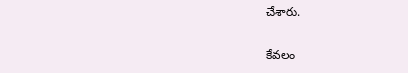చేశారు.

కేవలం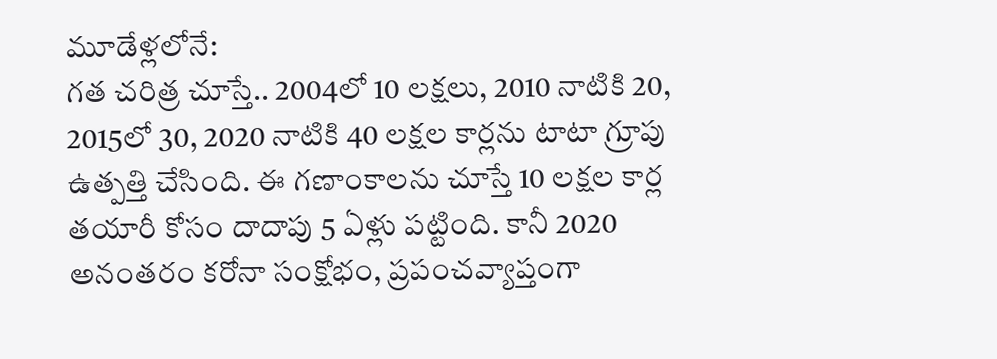మూడేళ్లలోనే:
గత చరిత్ర చూస్తే.. 2004లో 10 లక్షలు, 2010 నాటికి 20, 2015లో 30, 2020 నాటికి 40 లక్షల కార్లను టాటా గ్రూపు ఉత్పత్తి చేసింది. ఈ గణాంకాలను చూస్తే 10 లక్షల కార్ల తయారీ కోసం దాదాపు 5 ఏళ్లు పట్టింది. కానీ 2020 అనంతరం కరోనా సంక్షోభం, ప్రపంచవ్యాప్తంగా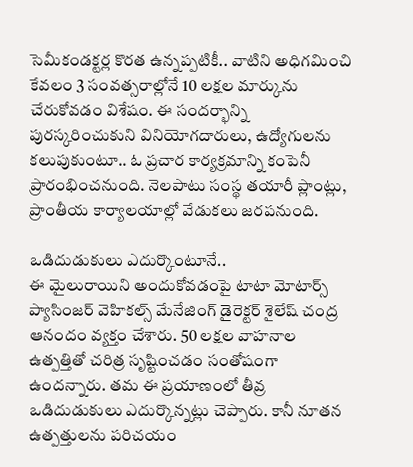సెమీకండక్టర్ల కొరత ఉన్నప్పటికీ.. వాటిని అధిగమించి కేవలం 3 సంవత్సరాల్లోనే 10 లక్షల మార్కును చేరుకోవడం విశేషం. ఈ సందర్భాన్ని పురస్కరించుకుని వినియోగదారులు, ఉద్యోగులను కలుపుకుంటూ.. ఓ ప్రచార కార్యక్రమాన్ని కంపెనీ ప్రారంభించనుంది. నెలపాటు సంస్థ తయారీ ప్లాంట్లు, ప్రాంతీయ కార్యాలయాల్లో వేడుకలు జరపనుంది.

ఒడిదుడుకులు ఎదుర్కొంటూనే..
ఈ మైలురాయిని అందుకోవడంపై టాటా మోటార్స్ ప్యాసింజర్ వెహికల్స్ మేనేజింగ్ డైరెక్టర్ శైలేష్ చంద్ర ఆనందం వ్యక్తం చేశారు. 50 లక్షల వాహనాల ఉత్పత్తితో చరిత్ర సృష్టించడం సంతోషంగా ఉందన్నారు. తమ ఈ ప్రయాణంలో తీవ్ర ఒడిదుడుకులు ఎదుర్కొన్నట్లు చెప్పారు. కానీ నూతన ఉత్పత్తులను పరిచయం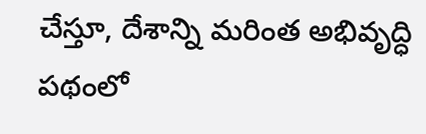చేస్తూ, దేశాన్ని మరింత అభివృద్ధి పథంలో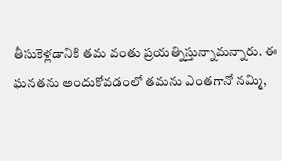తీసుకెళ్లడానికి తమ వంతు ప్రయత్నిస్తున్నామన్నారు. ఈ ఘనతను అందుకోవడంలో తమను ఎంతగానో నమ్మి,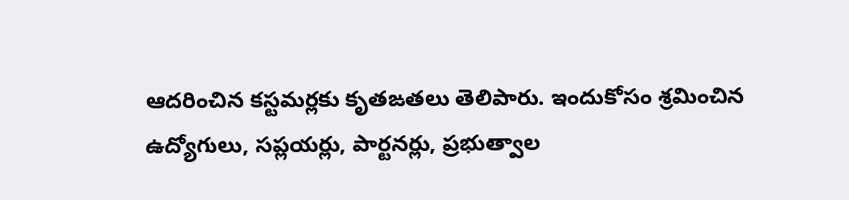ఆదరించిన కస్టమర్లకు కృతఙతలు తెలిపారు. ఇందుకోసం శ్రమించిన ఉద్యోగులు, సప్లయర్లు, పార్టనర్లు, ప్రభుత్వాల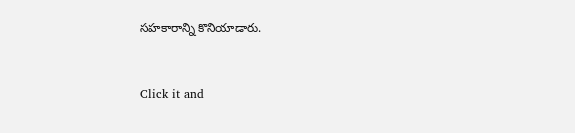సహకారాన్ని కొనియాడారు.


Click it and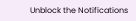Unblock the Notifications